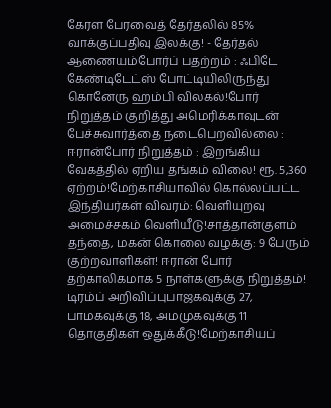கேரள பேரவைத் தேர்தலில் 85% வாக்குப்பதிவு இலக்கு! - தேர்தல் ஆணையம்போர்ப் பதற்றம் : ஃபிடே கேண்டிடேட்ஸ் போட்டியிலிருந்து கொனேரு ஹம்பி விலகல்!போர் நிறுத்தம் குறித்து அமெரிக்காவுடன் பேச்சுவார்த்தை நடைபெறவில்லை : ஈரான்போர் நிறுத்தம் : இறங்கிய வேகத்தில் ஏறிய தங்கம் விலை! ரூ. 5,360 ஏற்றம்!மேற்காசியாவில் கொல்லப்பட்ட இந்தியர்கள் விவரம்: வெளியுறவு அமைச்சகம் வெளியீடு!சாத்தான்குளம் தந்தை, மகன் கொலை வழக்கு: 9 பேரும் குற்றவாளிகள்! ஈரான் போர் தற்காலிகமாக 5 நாள்களுக்கு நிறுத்தம்! டிரம்ப் அறிவிப்புபாஜகவுக்கு 27, பாமகவுக்கு 18, அமமுகவுக்கு 11 தொகுதிகள் ஒதுக்கீடு!மேற்காசியப்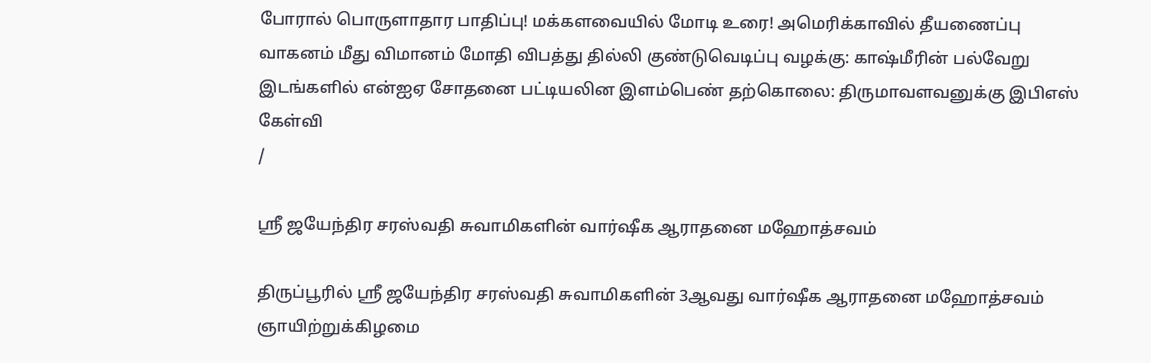போரால் பொருளாதார பாதிப்பு! மக்களவையில் மோடி உரை! அமெரிக்காவில் தீயணைப்பு வாகனம் மீது விமானம் மோதி விபத்து தில்லி குண்டுவெடிப்பு வழக்கு: காஷ்மீரின் பல்வேறு இடங்களில் என்ஐஏ சோதனை பட்டியலின இளம்பெண் தற்கொலை: திருமாவளவனுக்கு இபிஎஸ் கேள்வி
/

ஸ்ரீ ஜயேந்திர சரஸ்வதி சுவாமிகளின் வார்ஷீக ஆராதனை மஹோத்சவம்

திருப்பூரில் ஸ்ரீ ஜயேந்திர சரஸ்வதி சுவாமிகளின் 3ஆவது வார்ஷீக ஆராதனை மஹோத்சவம் ஞாயிற்றுக்கிழமை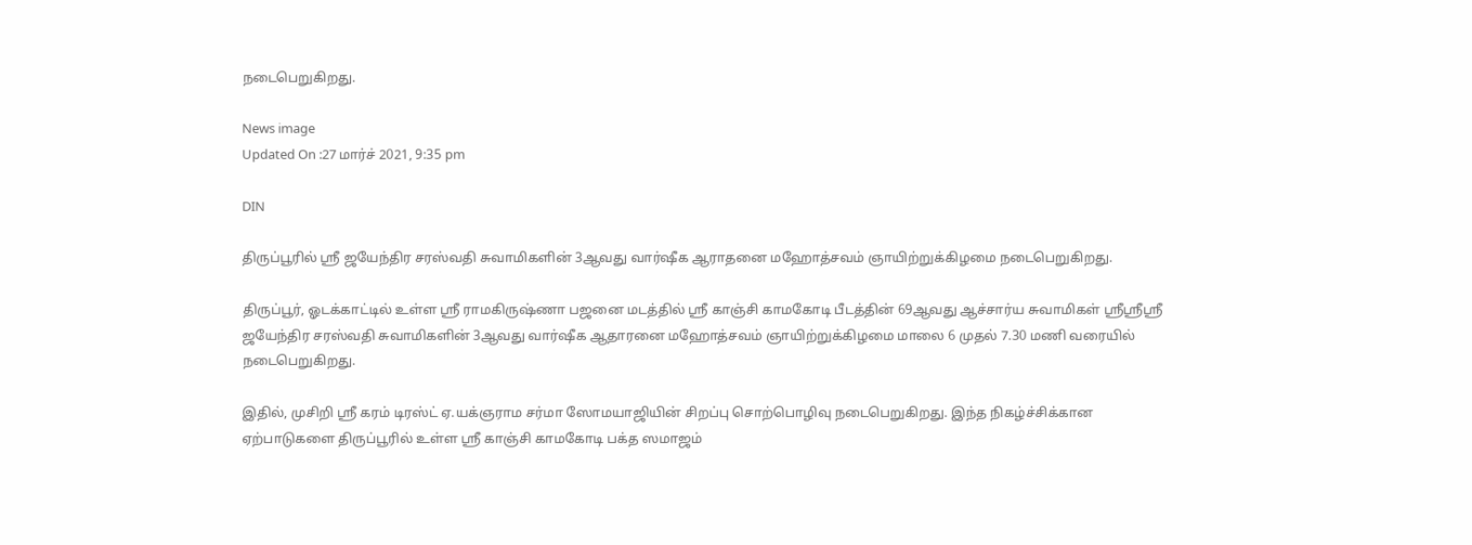நடைபெறுகிறது.

News image
Updated On :27 மார்ச் 2021, 9:35 pm

DIN

திருப்பூரில் ஸ்ரீ ஜயேந்திர சரஸ்வதி சுவாமிகளின் 3ஆவது வார்ஷீக ஆராதனை மஹோத்சவம் ஞாயிற்றுக்கிழமை நடைபெறுகிறது.

திருப்பூர், ஓடக்காட்டில் உள்ள ஸ்ரீ ராமகிருஷ்ணா பஜனை மடத்தில் ஸ்ரீ காஞ்சி காமகோடி பீடத்தின் 69ஆவது ஆச்சார்ய சுவாமிகள் ஸ்ரீஸ்ரீஸ்ரீ ஜயேந்திர சரஸ்வதி சுவாமிகளின் 3ஆவது வார்ஷீக ஆதாரனை மஹோத்சவம் ஞாயிற்றுக்கிழமை மாலை 6 முதல் 7.30 மணி வரையில் நடைபெறுகிறது.

இதில், முசிறி ஸ்ரீ கரம் டிரஸ்ட் ஏ.யக்ஞராம சர்மா ஸோமயாஜியின் சிறப்பு சொற்பொழிவு நடைபெறுகிறது. இந்த நிகழ்ச்சிக்கான ஏற்பாடுகளை திருப்பூரில் உள்ள ஸ்ரீ காஞ்சி காமகோடி பக்த ஸமாஜம்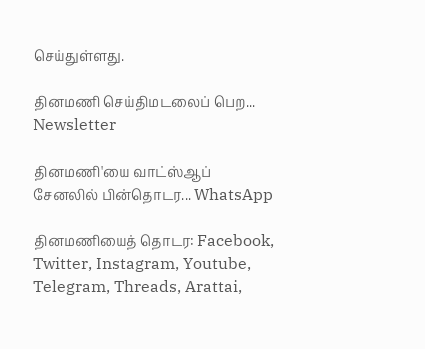செய்துள்ளது.

தினமணி செய்திமடலைப் பெற... Newsletter

தினமணி'யை வாட்ஸ்ஆப் சேனலில் பின்தொடர... WhatsApp

தினமணியைத் தொடர: Facebook, Twitter, Instagram, Youtube, Telegram, Threads, Arattai,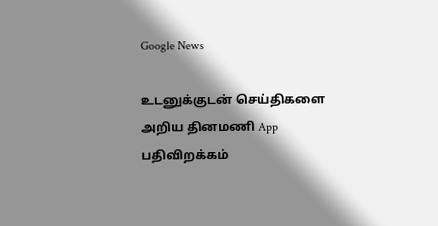Google News

உடனுக்குடன் செய்திகளை அறிய தினமணி App பதிவிறக்கம்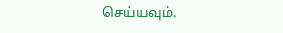செய்யவும்.